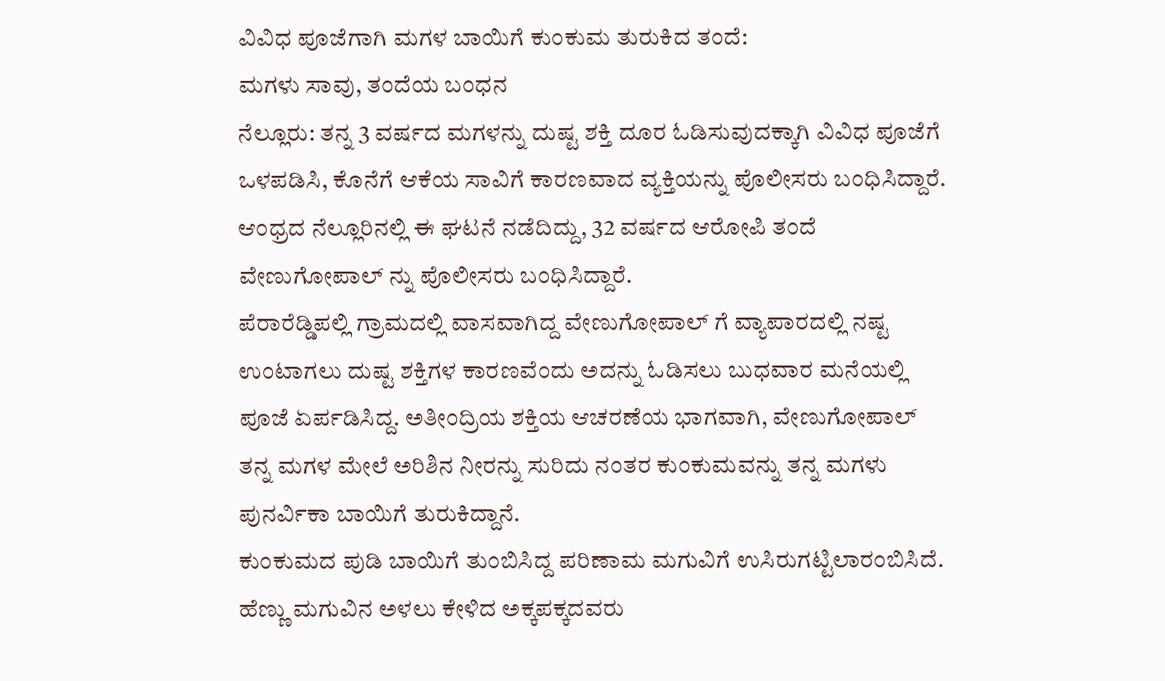ವಿವಿಧ ಪೂಜೆಗಾಗಿ ಮಗಳ ಬಾಯಿಗೆ ಕುಂಕುಮ ತುರುಕಿದ ತಂದೆ:
ಮಗಳು ಸಾವು, ತಂದೆಯ ಬಂಧನ
ನೆಲ್ಲೂರು: ತನ್ನ 3 ವರ್ಷದ ಮಗಳನ್ನು ದುಷ್ಟ ಶಕ್ತಿ ದೂರ ಓಡಿಸುವುದಕ್ಕಾಗಿ ವಿವಿಧ ಪೂಜೆಗೆ ಒಳಪಡಿಸಿ, ಕೊನೆಗೆ ಆಕೆಯ ಸಾವಿಗೆ ಕಾರಣವಾದ ವ್ಯಕ್ತಿಯನ್ನು ಪೊಲೀಸರು ಬಂಧಿಸಿದ್ದಾರೆ.
ಆಂಧ್ರದ ನೆಲ್ಲೂರಿನಲ್ಲಿ ಈ ಘಟನೆ ನಡೆದಿದ್ದು, 32 ವರ್ಷದ ಆರೋಪಿ ತಂದೆ ವೇಣುಗೋಪಾಲ್ ನ್ನು ಪೊಲೀಸರು ಬಂಧಿಸಿದ್ದಾರೆ.
ಪೆರಾರೆಡ್ಡಿಪಲ್ಲಿ ಗ್ರಾಮದಲ್ಲಿ ವಾಸವಾಗಿದ್ದ ವೇಣುಗೋಪಾಲ್ ಗೆ ವ್ಯಾಪಾರದಲ್ಲಿ ನಷ್ಟ ಉಂಟಾಗಲು ದುಷ್ಟ ಶಕ್ತಿಗಳ ಕಾರಣವೆಂದು ಅದನ್ನು ಓಡಿಸಲು ಬುಧವಾರ ಮನೆಯಲ್ಲಿ ಪೂಜೆ ಏರ್ಪಡಿಸಿದ್ದ. ಅತೀಂದ್ರಿಯ ಶಕ್ತಿಯ ಆಚರಣೆಯ ಭಾಗವಾಗಿ, ವೇಣುಗೋಪಾಲ್ ತನ್ನ ಮಗಳ ಮೇಲೆ ಅರಿಶಿನ ನೀರನ್ನು ಸುರಿದು ನಂತರ ಕುಂಕುಮವನ್ನು ತನ್ನ ಮಗಳು ಪುನರ್ವಿಕಾ ಬಾಯಿಗೆ ತುರುಕಿದ್ದಾನೆ.
ಕುಂಕುಮದ ಪುಡಿ ಬಾಯಿಗೆ ತುಂಬಿಸಿದ್ದ ಪರಿಣಾಮ ಮಗುವಿಗೆ ಉಸಿರುಗಟ್ಟಿಲಾರಂಬಿಸಿದೆ. ಹೆಣ್ಣು ಮಗುವಿನ ಅಳಲು ಕೇಳಿದ ಅಕ್ಕಪಕ್ಕದವರು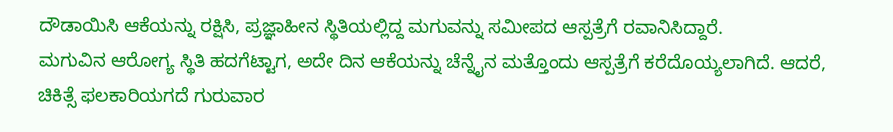ದೌಡಾಯಿಸಿ ಆಕೆಯನ್ನು ರಕ್ಷಿಸಿ, ಪ್ರಜ್ಞಾಹೀನ ಸ್ಥಿತಿಯಲ್ಲಿದ್ದ ಮಗುವನ್ನು ಸಮೀಪದ ಆಸ್ಪತ್ರೆಗೆ ರವಾನಿಸಿದ್ದಾರೆ.
ಮಗುವಿನ ಆರೋಗ್ಯ ಸ್ಥಿತಿ ಹದಗೆಟ್ಟಾಗ, ಅದೇ ದಿನ ಆಕೆಯನ್ನು ಚೆನ್ನೈನ ಮತ್ತೊಂದು ಆಸ್ಪತ್ರೆಗೆ ಕರೆದೊಯ್ಯಲಾಗಿದೆ. ಆದರೆ, ಚಿಕಿತ್ಸೆ ಫಲಕಾರಿಯಗದೆ ಗುರುವಾರ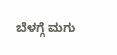ಬೆಳಗ್ಗೆ ಮಗು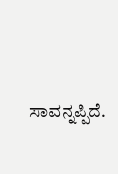ಸಾವನ್ನಪ್ಪಿದೆ.